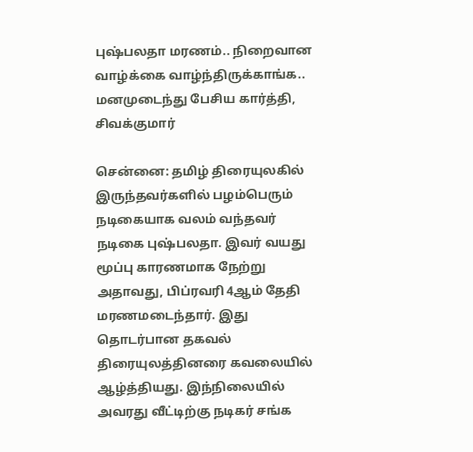புஷ்பலதா மரணம்.. நிறைவான வாழ்க்கை வாழ்ந்திருக்காங்க.. மனமுடைந்து பேசிய கார்த்தி, சிவக்குமார்

சென்னை: தமிழ் திரையுலகில் இருந்தவர்களில் பழம்பெரும் நடிகையாக வலம் வந்தவர் நடிகை புஷ்பலதா. இவர் வயது மூப்பு காரணமாக நேற்று அதாவது, பிப்ரவரி 4ஆம் தேதி மரணமடைந்தார். இது தொடர்பான தகவல் திரையுலத்தினரை கவலையில் ஆழ்த்தியது. இந்நிலையில் அவரது வீட்டிற்கு நடிகர் சங்க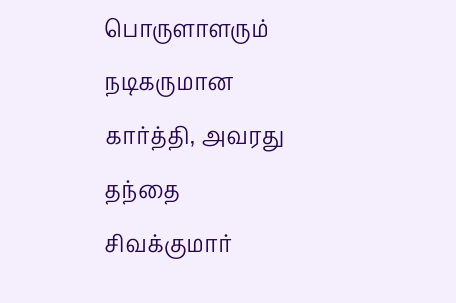பொருளாளரும் நடிகருமான கார்த்தி, அவரது தந்தை சிவக்குமார்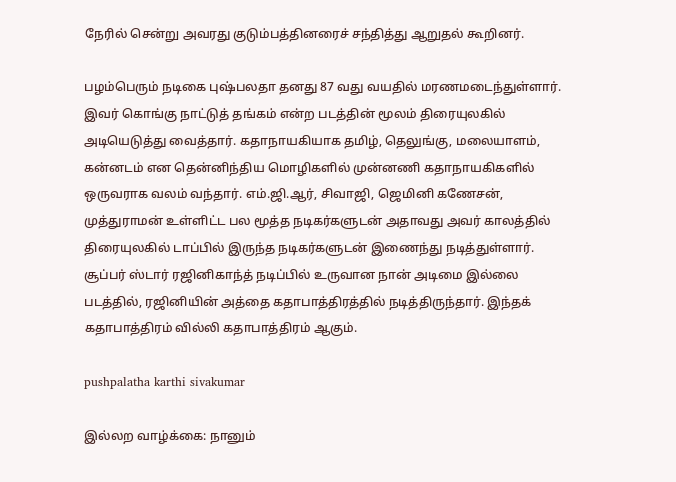நேரில் சென்று அவரது குடும்பத்தினரைச் சந்தித்து ஆறுதல் கூறினர்.

பழம்பெரும் நடிகை புஷ்பலதா தனது 87 வது வயதில் மரணமடைந்துள்ளார். இவர் கொங்கு நாட்டுத் தங்கம் என்ற படத்தின் மூலம் திரையுலகில் அடியெடுத்து வைத்தார். கதாநாயகியாக தமிழ், தெலுங்கு, மலையாளம், கன்னடம் என தென்னிந்திய மொழிகளில் முன்னணி கதாநாயகிகளில் ஒருவராக வலம் வந்தார். எம்.ஜி.ஆர், சிவாஜி, ஜெமினி கணேசன், முத்துராமன் உள்ளிட்ட பல மூத்த நடிகர்களுடன் அதாவது அவர் காலத்தில் திரையுலகில் டாப்பில் இருந்த நடிகர்களுடன் இணைந்து நடித்துள்ளார். சூப்பர் ஸ்டார் ரஜினிகாந்த் நடிப்பில் உருவான நான் அடிமை இல்லை படத்தில், ரஜினியின் அத்தை கதாபாத்திரத்தில் நடித்திருந்தார். இந்தக் கதாபாத்திரம் வில்லி கதாபாத்திரம் ஆகும்.

pushpalatha karthi sivakumar

இல்லற வாழ்க்கை: நானும்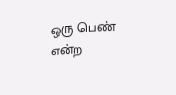ஒரு பெண் என்ற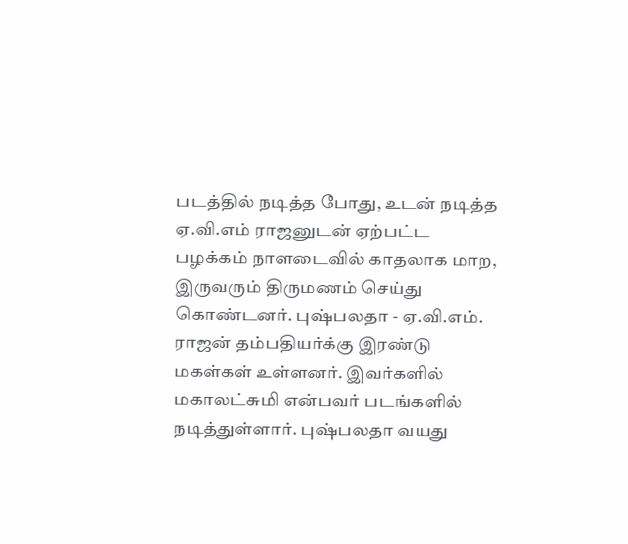படத்தில் நடித்த போது, உடன் நடித்த ஏ.வி.எம் ராஜனுடன் ஏற்பட்ட பழக்கம் நாளடைவில் காதலாக மாற, இருவரும் திருமணம் செய்து கொண்டனர். புஷ்பலதா - ஏ.வி.எம். ராஜன் தம்பதியர்க்கு இரண்டு மகள்கள் உள்ளனர். இவர்களில் மகாலட்சுமி என்பவர் படங்களில் நடித்துள்ளார். புஷ்பலதா வயது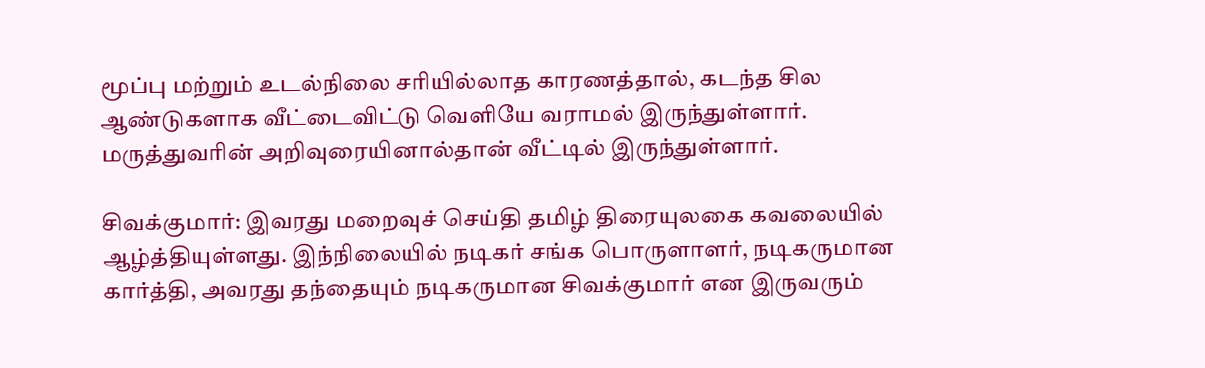மூப்பு மற்றும் உடல்நிலை சரியில்லாத காரணத்தால், கடந்த சில ஆண்டுகளாக வீட்டைவிட்டு வெளியே வராமல் இருந்துள்ளார். மருத்துவரின் அறிவுரையினால்தான் வீட்டில் இருந்துள்ளார்.

சிவக்குமார்: இவரது மறைவுச் செய்தி தமிழ் திரையுலகை கவலையில் ஆழ்த்தியுள்ளது. இந்நிலையில் நடிகர் சங்க பொருளாளர், நடிகருமான கார்த்தி, அவரது தந்தையும் நடிகருமான சிவக்குமார் என இருவரும்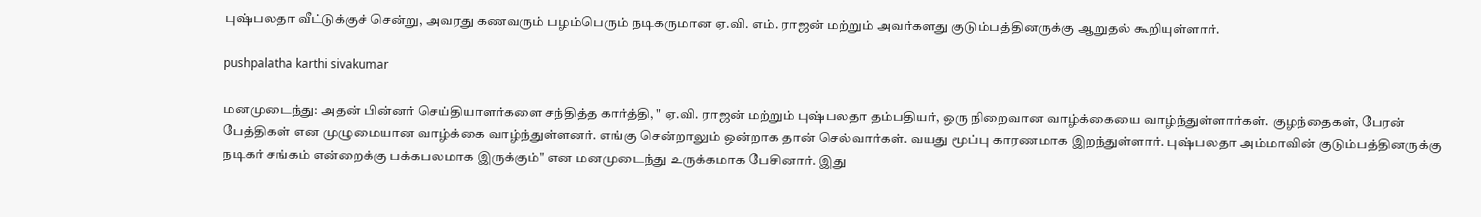புஷ்பலதா வீட்டுக்குச் சென்று, அவரது கணவரும் பழம்பெரும் நடிகருமான ஏ.வி. எம். ராஜன் மற்றும் அவர்களது குடும்பத்தினருக்கு ஆறுதல் கூறியுள்ளார்.

pushpalatha karthi sivakumar

மனமுடைந்து: அதன் பின்னர் செய்தியாளர்களை சந்தித்த கார்த்தி, " ஏ.வி. ராஜன் மற்றும் புஷ்பலதா தம்பதியர், ஒரு நிறைவான வாழ்க்கையை வாழ்ந்துள்ளார்கள். குழந்தைகள், பேரன் பேத்திகள் என முழுமையான வாழ்க்கை வாழ்ந்துள்ளனர். எங்கு சென்றாலும் ஒன்றாக தான் செல்வார்கள். வயது மூப்பு காரணமாக இறந்துள்ளார். புஷ்பலதா அம்மாவின் குடும்பத்தினருக்கு நடிகர் சங்கம் என்றைக்கு பக்கபலமாக இருக்கும்" என மனமுடைந்து உருக்கமாக பேசினார். இது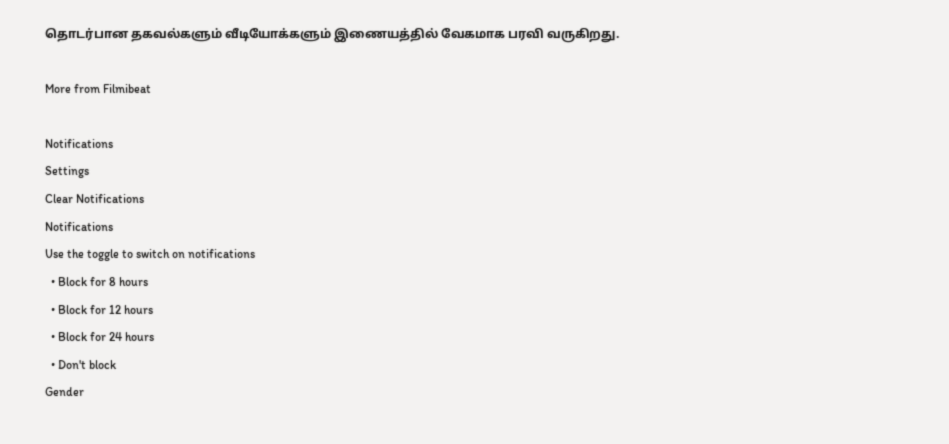தொடர்பான தகவல்களும் வீடியோக்களும் இணையத்தில் வேகமாக பரவி வருகிறது.

More from Filmibeat

Notifications
Settings
Clear Notifications
Notifications
Use the toggle to switch on notifications
  • Block for 8 hours
  • Block for 12 hours
  • Block for 24 hours
  • Don't block
Gender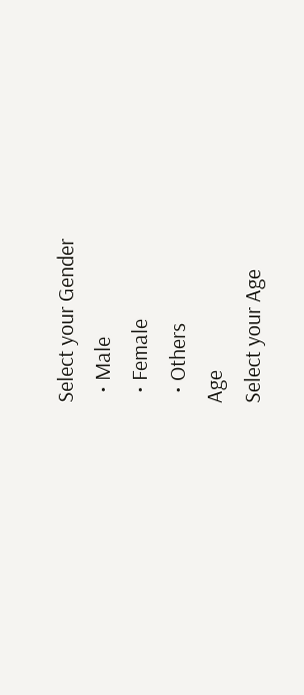Select your Gender
  • Male
  • Female
  • Others
Age
Select your Age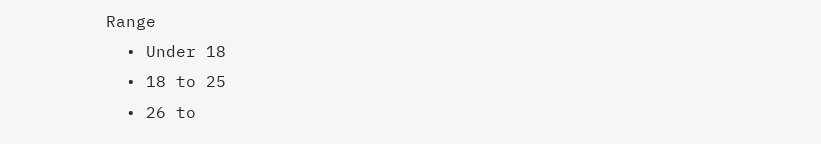Range
  • Under 18
  • 18 to 25
  • 26 to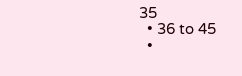35
  • 36 to 45
  •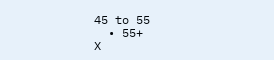45 to 55
  • 55+
X